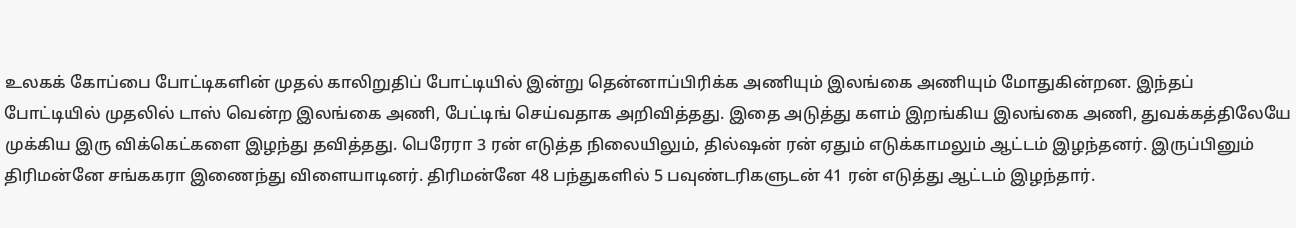உலகக் கோப்பை போட்டிகளின் முதல் காலிறுதிப் போட்டியில் இன்று தென்னாப்பிரிக்க அணியும் இலங்கை அணியும் மோதுகின்றன. இந்தப் போட்டியில் முதலில் டாஸ் வென்ற இலங்கை அணி, பேட்டிங் செய்வதாக அறிவித்தது. இதை அடுத்து களம் இறங்கிய இலங்கை அணி, துவக்கத்திலேயே முக்கிய இரு விக்கெட்களை இழந்து தவித்தது. பெரேரா 3 ரன் எடுத்த நிலையிலும், தில்ஷன் ரன் ஏதும் எடுக்காமலும் ஆட்டம் இழந்தனர். இருப்பினும் திரிமன்னே சங்ககரா இணைந்து விளையாடினர். திரிமன்னே 48 பந்துகளில் 5 பவுண்டரிகளுடன் 41 ரன் எடுத்து ஆட்டம் இழந்தார்.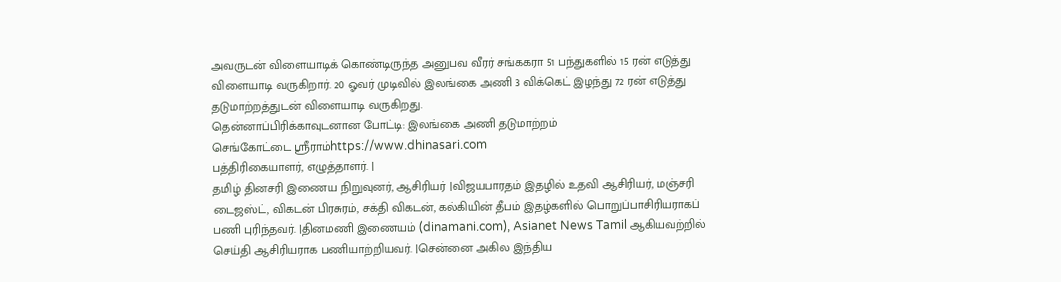அவருடன் விளையாடிக் கொண்டிருந்த அனுபவ வீரர் சங்ககரா 51 பந்துகளில் 15 ரன் எடுத்து விளையாடி வருகிறார். 20 ஓவர் முடிவில் இலங்கை அணி 3 விக்கெட் இழந்து 72 ரன் எடுத்து தடுமாற்றத்துடன் விளையாடி வருகிறது.
தென்னாப்பிரிக்காவுடனான போட்டி: இலங்கை அணி தடுமாற்றம்
செங்கோட்டை ஸ்ரீராம்https://www.dhinasari.com
பத்திரிகையாளர், எழுத்தாளர். |
தமிழ் தினசரி இணைய நிறுவுனர், ஆசிரியர் |விஜயபாரதம் இதழில் உதவி ஆசிரியர், மஞ்சரி டைஜஸ்ட், விகடன் பிரசுரம், சக்தி விகடன், கல்கியின் தீபம் இதழ்களில் பொறுப்பாசிரியராகப் பணி புரிந்தவர். |தினமணி இணையம் (dinamani.com), Asianet News Tamil ஆகியவற்றில் செய்தி ஆசிரியராக பணியாற்றியவர். |சென்னை அகில இந்திய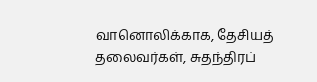வானொலிக்காக, தேசியத் தலைவர்கள், சுதந்திரப்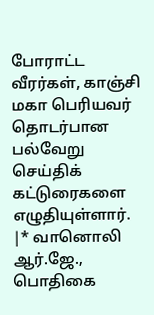போராட்ட வீரர்கள், காஞ்சி மகா பெரியவர் தொடர்பான பல்வேறு செய்திக் கட்டுரைகளை எழுதியுள்ளார். |* வானொலி ஆர்.ஜே., பொதிகை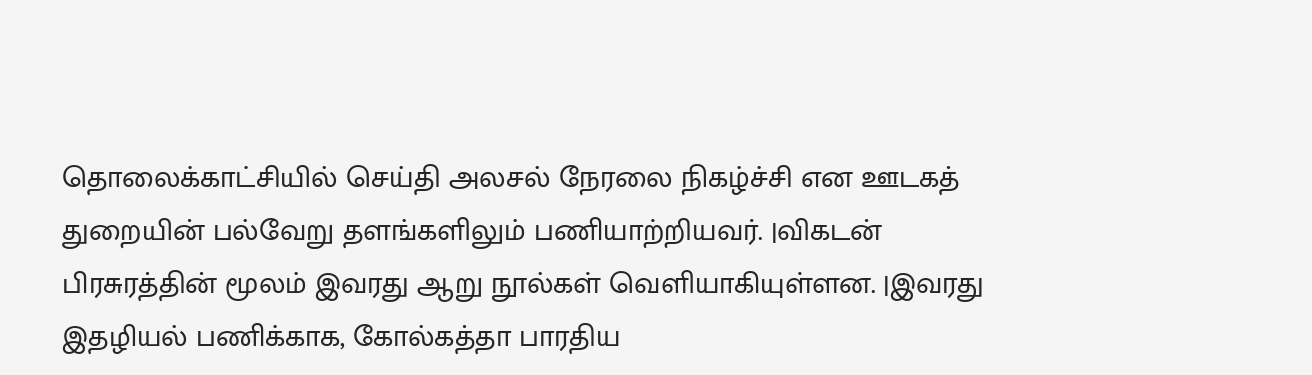தொலைக்காட்சியில் செய்தி அலசல் நேரலை நிகழ்ச்சி என ஊடகத் துறையின் பல்வேறு தளங்களிலும் பணியாற்றியவர். |விகடன் பிரசுரத்தின் மூலம் இவரது ஆறு நூல்கள் வெளியாகியுள்ளன. |இவரது இதழியல் பணிக்காக, கோல்கத்தா பாரதிய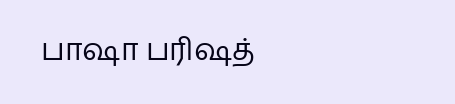பாஷா பரிஷத்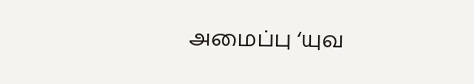அமைப்பு ‘யுவ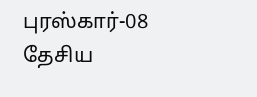புரஸ்கார்-08 தேசிய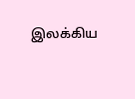இலக்கிய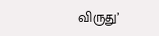விருது’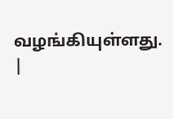வழங்கியுள்ளது. |